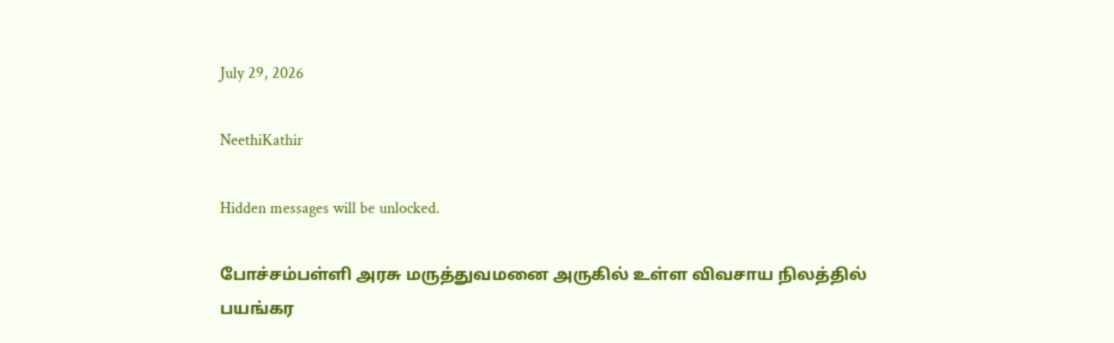July 29, 2026

NeethiKathir

Hidden messages will be unlocked.

போச்சம்பள்ளி அரசு மருத்துவமனை அருகில் உள்ள விவசாய நிலத்தில் பயங்கர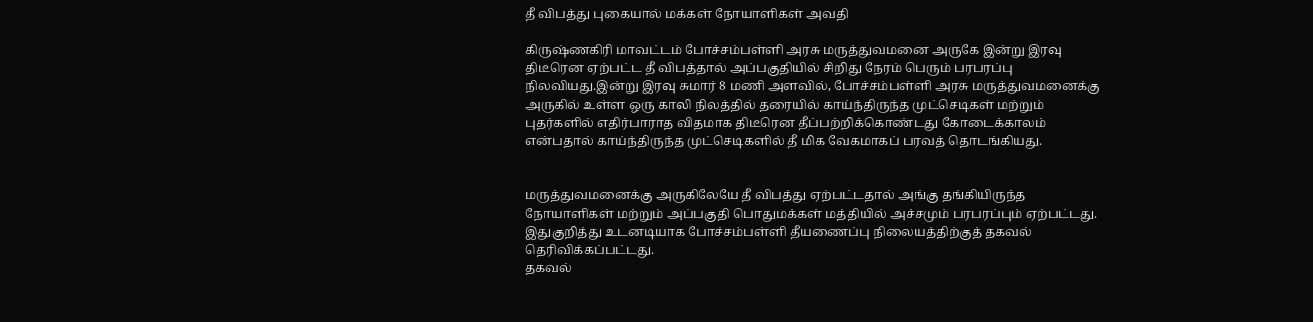தீ விபத்து புகையால் மக்கள் நோயாளிகள் அவதி

கிருஷ்ணகிரி மாவட்டம் போச்சம்பள்ளி அரசு மருத்துவமனை அருகே இன்று இரவு திடீரென ஏற்பட்ட தீ விபத்தால் அப்பகுதியில் சிறிது நேரம் பெரும் பரபரப்பு நிலவியது.இன்று இரவு சுமார் 8 மணி அளவில், போச்சம்பள்ளி அரசு மருத்துவமனைக்கு அருகில் உள்ள ஒரு காலி நிலத்தில் தரையில் காய்ந்திருந்த முட்செடிகள் மற்றும் புதர்களில் எதிர்பாராத விதமாக திடீரென தீப்பற்றிக்கொண்டது கோடைக்காலம் என்பதால் காய்ந்திருந்த முட்செடிகளில் தீ மிக வேகமாகப் பரவத் தொடங்கியது.


மருத்துவமனைக்கு அருகிலேயே தீ விபத்து ஏற்பட்டதால் அங்கு தங்கியிருந்த நோயாளிகள் மற்றும் அப்பகுதி பொதுமக்கள் மத்தியில் அச்சமும் பரபரப்பும் ஏற்பட்டது. இதுகுறித்து உடனடியாக போச்சம்பள்ளி தீயணைப்பு நிலையத்திற்குத் தகவல் தெரிவிக்கப்பட்டது.
தகவல்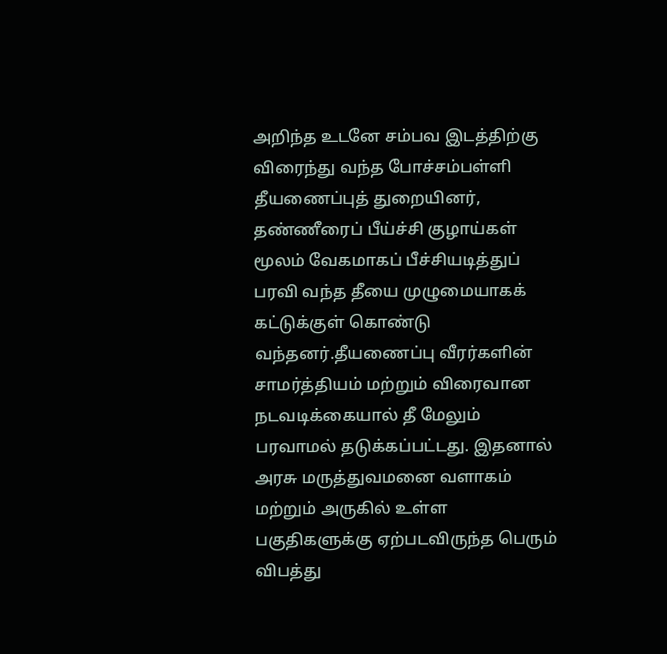அறிந்த உடனே சம்பவ இடத்திற்கு விரைந்து வந்த போச்சம்பள்ளி தீயணைப்புத் துறையினர், தண்ணீரைப் பீய்ச்சி குழாய்கள் மூலம் வேகமாகப் பீச்சியடித்துப் பரவி வந்த தீயை முழுமையாகக் கட்டுக்குள் கொண்டு வந்தனர்.தீயணைப்பு வீரர்களின் சாமர்த்தியம் மற்றும் விரைவான நடவடிக்கையால் தீ மேலும் பரவாமல் தடுக்கப்பட்டது. இதனால் அரசு மருத்துவமனை வளாகம் மற்றும் அருகில் உள்ள பகுதிகளுக்கு ஏற்படவிருந்த பெரும் விபத்து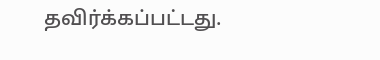தவிர்க்கப்பட்டது.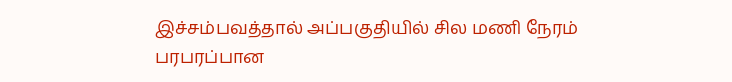இச்சம்பவத்தால் அப்பகுதியில் சில மணி நேரம் பரபரப்பான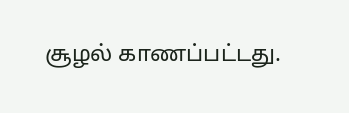சூழல் காணப்பட்டது.